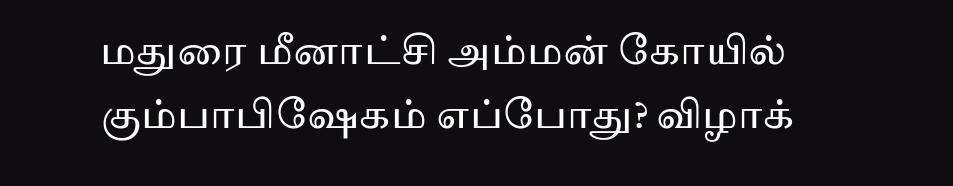மதுரை மீனாட்சி அம்மன் கோயில் கும்பாபிஷேகம் எப்போது? விழாக்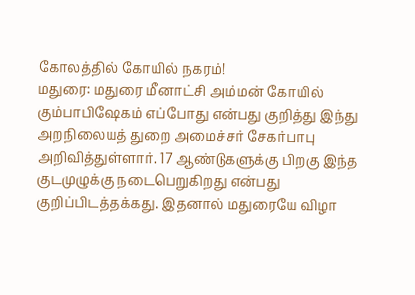கோலத்தில் கோயில் நகரம்!
மதுரை: மதுரை மீனாட்சி அம்மன் கோயில் கும்பாபிஷேகம் எப்போது என்பது குறித்து இந்து அறநிலையத் துறை அமைச்சர் சேகர்பாபு அறிவித்துள்ளார். 17 ஆண்டுகளுக்கு பிறகு இந்த குடமுழுக்கு நடைபெறுகிறது என்பது குறிப்பிடத்தக்கது. இதனால் மதுரையே விழா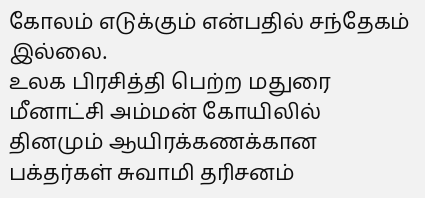கோலம் எடுக்கும் என்பதில் சந்தேகம் இல்லை.
உலக பிரசித்தி பெற்ற மதுரை மீனாட்சி அம்மன் கோயிலில் தினமும் ஆயிரக்கணக்கான பக்தர்கள் சுவாமி தரிசனம்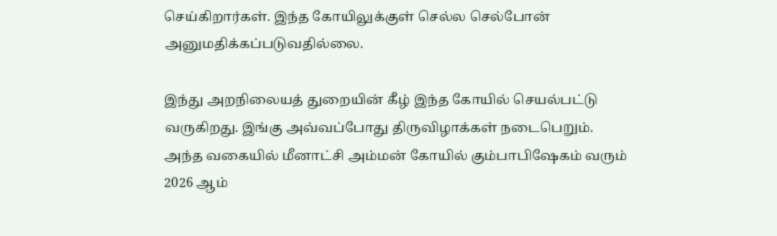செய்கிறார்கள். இந்த கோயிலுக்குள் செல்ல செல்போன் அனுமதிக்கப்படுவதில்லை.

இந்து அறநிலையத் துறையின் கீழ் இந்த கோயில் செயல்பட்டு வருகிறது. இங்கு அவ்வப்போது திருவிழாக்கள் நடைபெறும். அந்த வகையில் மீனாட்சி அம்மன் கோயில் கும்பாபிஷேகம் வரும் 2026 ஆம்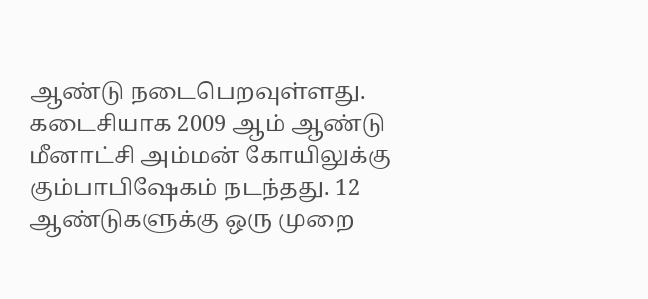ஆண்டு நடைபெறவுள்ளது.
கடைசியாக 2009 ஆம் ஆண்டு மீனாட்சி அம்மன் கோயிலுக்கு கும்பாபிஷேகம் நடந்தது. 12 ஆண்டுகளுக்கு ஒரு முறை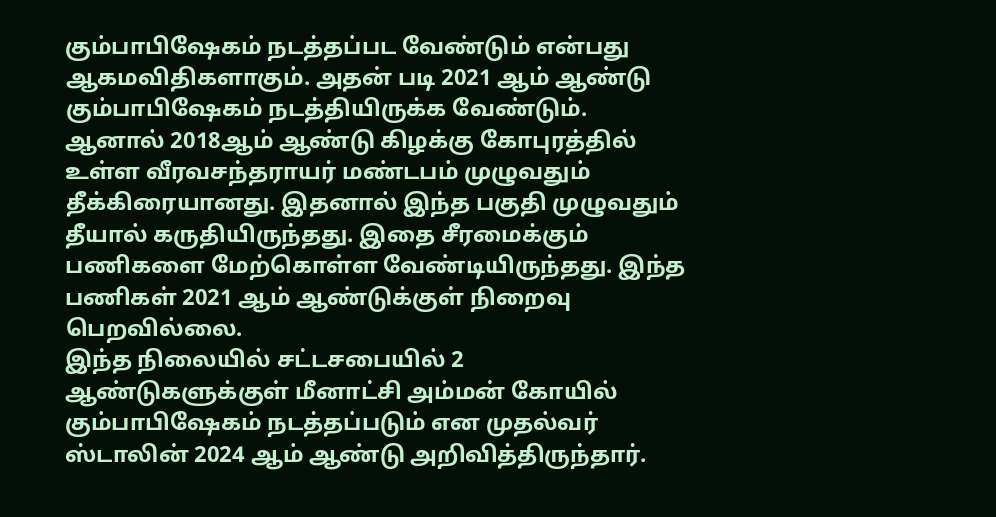கும்பாபிஷேகம் நடத்தப்பட வேண்டும் என்பது ஆகமவிதிகளாகும். அதன் படி 2021 ஆம் ஆண்டு கும்பாபிஷேகம் நடத்தியிருக்க வேண்டும்.
ஆனால் 2018ஆம் ஆண்டு கிழக்கு கோபுரத்தில் உள்ள வீரவசந்தராயர் மண்டபம் முழுவதும் தீக்கிரையானது. இதனால் இந்த பகுதி முழுவதும் தீயால் கருதியிருந்தது. இதை சீரமைக்கும் பணிகளை மேற்கொள்ள வேண்டியிருந்தது. இந்த பணிகள் 2021 ஆம் ஆண்டுக்குள் நிறைவு பெறவில்லை.
இந்த நிலையில் சட்டசபையில் 2 ஆண்டுகளுக்குள் மீனாட்சி அம்மன் கோயில் கும்பாபிஷேகம் நடத்தப்படும் என முதல்வர் ஸ்டாலின் 2024 ஆம் ஆண்டு அறிவித்திருந்தார்.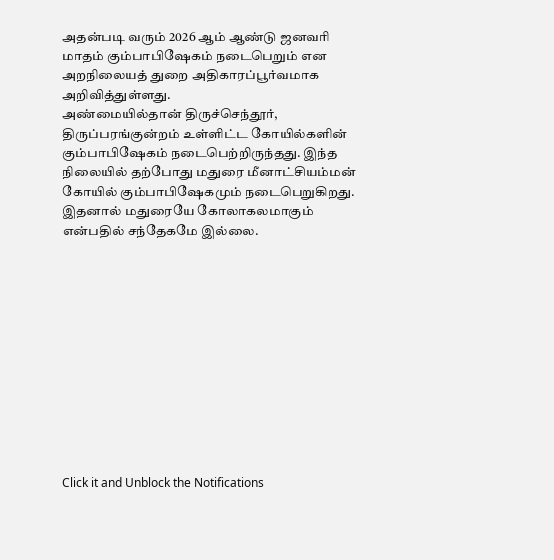அதன்படி வரும் 2026 ஆம் ஆண்டு ஜனவரி மாதம் கும்பாபிஷேகம் நடைபெறும் என அறநிலையத் துறை அதிகாரப்பூர்வமாக அறிவித்துள்ளது.
அண்மையில்தான் திருச்செந்தூர், திருப்பரங்குன்றம் உள்ளிட்ட கோயில்களின் கும்பாபிஷேகம் நடைபெற்றிருந்தது. இந்த நிலையில் தற்போது மதுரை மீனாட்சியம்மன் கோயில் கும்பாபிஷேகமும் நடைபெறுகிறது. இதனால் மதுரையே கோலாகலமாகும் என்பதில் சந்தேகமே இல்லை.












Click it and Unblock the Notifications